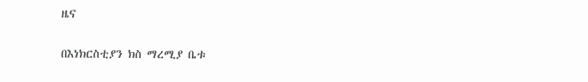ዜና

በእነክርስቲያን ክስ ማረሚያ ቤቱ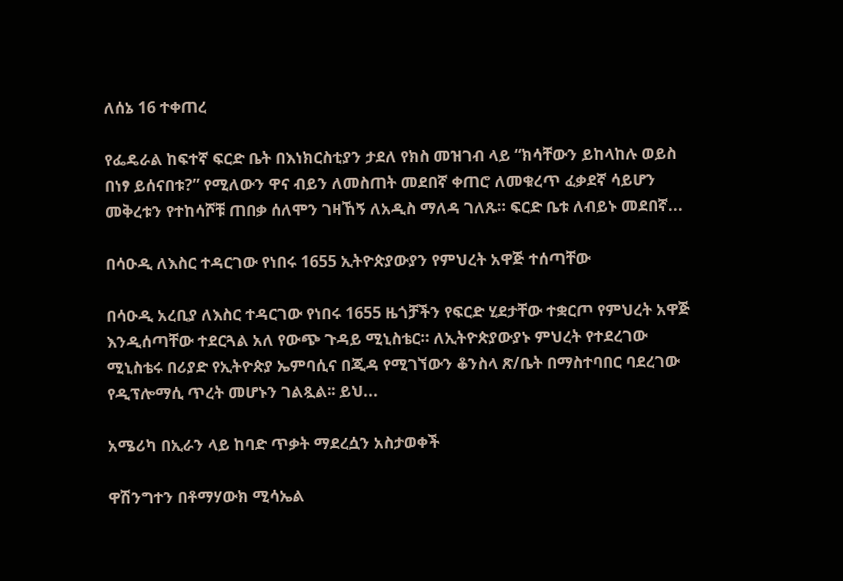ለሰኔ 16 ተቀጠረ

የፌዴራል ከፍተኛ ፍርድ ቤት በእነክርስቲያን ታደለ የክስ መዝገብ ላይ “ክሳቸውን ይከላከሉ ወይስ በነፃ ይሰናበቱ?” የሚለውን ዋና ብይን ለመስጠት መደበኛ ቀጠሮ ለመቁረጥ ፈቃደኛ ሳይሆን መቅረቱን የተከሳሾቹ ጠበቃ ሰለሞን ገዛኸኝ ለአዲስ ማለዳ ገለጹ። ፍርድ ቤቱ ለብይኑ መደበኛ...

በሳዑዲ ለእስር ተዳርገው የነበሩ 1655 ኢትዮጵያውያን የምህረት አዋጅ ተሰጣቸው

በሳዑዲ አረቢያ ለእስር ተዳርገው የነበሩ 1655 ዜጎቻችን የፍርድ ሂደታቸው ተቋርጦ የምህረት አዋጅ እንዲሰጣቸው ተደርጓል አለ የውጭ ጉዳይ ሚኒስቴር። ለኢትዮጵያውያኑ ምህረት የተደረገው ሚኒስቴሩ በሪያድ የኢትዮጵያ ኤምባሲና በጂዳ የሚገኘውን ቆንስላ ጽ/ቤት በማስተባበር ባደረገው የዲፕሎማሲ ጥረት መሆኑን ገልጿል፡፡ ይህ...

አሜሪካ በኢራን ላይ ከባድ ጥቃት ማደረሷን አስታወቀች

ዋሽንግተን በቶማሃውክ ሚሳኤል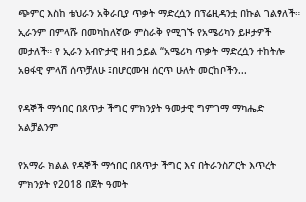ጭምር እስከ ቴህራን አቅራቢያ ጥቃት ማድረሷን በፕሬዚዳንቷ በኩል ገልፃለች። ኢራንም በምላሹ በመካከለኛው ምስራቅ የሚገኙ የአሜሪካን ይዞታዎች መታለች። የ ኢራን አብዮታዊ ዘብ ኃይል “አሜሪካ ጥቃት ማድረሷን ተከትሎ አፀፋዊ ምላሽ ሰጥቻለሁ ፤በሆርሙዝ ሰርጥ ሁለት መርከቦችን...

የዳኞች ማኅበር በጸጥታ ችግር ምክንያት ዓመታዊ ግምገማ ማካሔድ አልቻልንም

የአማራ ክልል የዳኞች ማኅበር በጸጥታ ችግር እና በትራንስፖርት እጥረት ምክንያት የ2018 በጀት ዓመት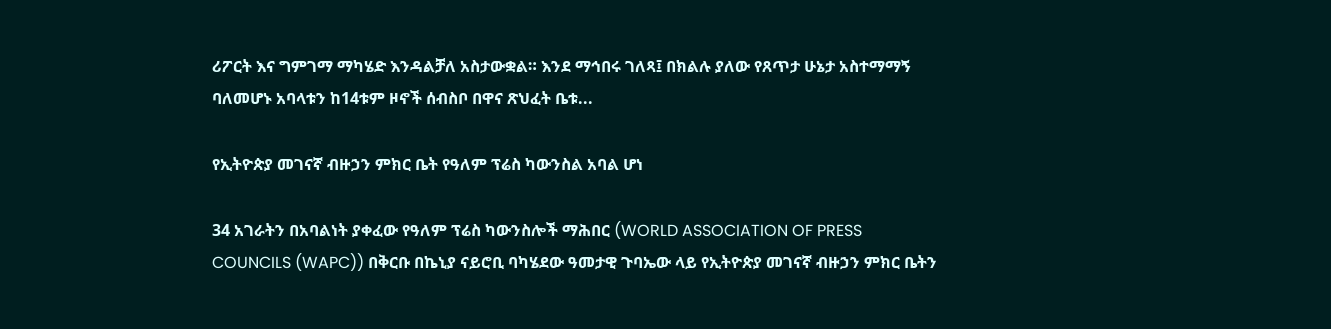ሪፖርት እና ግምገማ ማካሄድ እንዳልቻለ አስታውቋል። እንደ ማኅበሩ ገለጻ፤ በክልሉ ያለው የጸጥታ ሁኔታ አስተማማኝ ባለመሆኑ አባላቱን ከ14ቱም ዞኖች ሰብስቦ በዋና ጽህፈት ቤቱ...

የኢትዮጵያ መገናኛ ብዙኃን ምክር ቤት የዓለም ፕሬስ ካውንስል አባል ሆነ

34 አገራትን በአባልነት ያቀፈው የዓለም ፕሬስ ካውንስሎች ማሕበር (WORLD ASSOCIATION OF PRESS COUNCILS (WAPC)) በቅርቡ በኬኒያ ናይሮቢ ባካሄደው ዓመታዊ ጉባኤው ላይ የኢትዮጵያ መገናኛ ብዙኃን ምክር ቤትን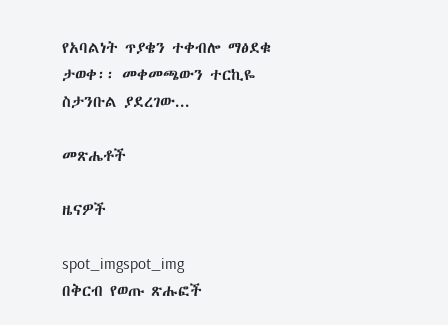የአባልነት ጥያቄን ተቀብሎ ማፅደቁ ታወቀ፡፡ መቀመጫውን ተርኪዬ ስታንቡል ያደረገው...

መጽሔቶች

ዜናዎች

spot_imgspot_img
በቅርብ የወጡ ጽሑፎች